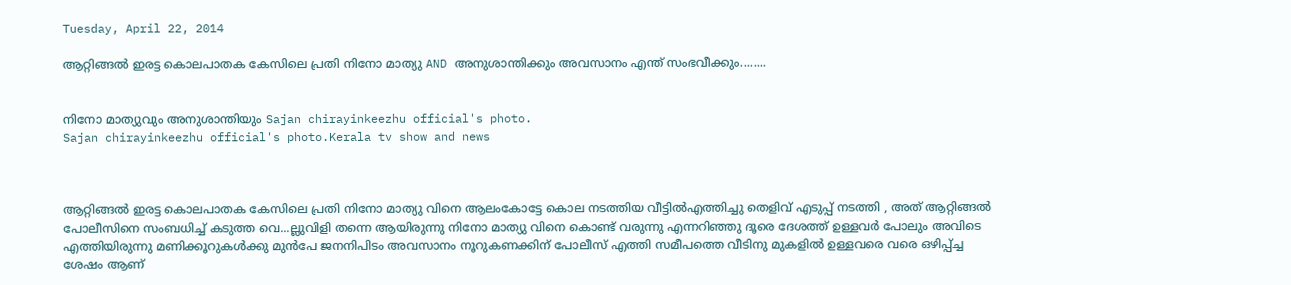Tuesday, April 22, 2014

ആറ്റിങ്ങൽ ഇരട്ട കൊലപാതക കേസിലെ പ്രതി നിനോ മാത്യു AND അനുശാന്തിക്കും അവസാനം എന്ത് സംഭവീക്കും........


നിനോ മാത്യുവും അനുശാന്തിയും Sajan chirayinkeezhu official's photo.
Sajan chirayinkeezhu official's photo.Kerala tv show and news



ആറ്റിങ്ങൽ ഇരട്ട കൊലപാതക കേസിലെ പ്രതി നിനോ മാത്യു വിനെ ആലംകോട്ടേ കൊല നടത്തിയ വീട്ടിൽഎത്തിച്ചു തെളിവ് എടുപ്പ് നടത്തി , അത് ആറ്റിങ്ങൽ പോലീസിനെ സംബധിച്ച് കടുത്ത വെ...ല്ലുവിളി തന്നെ ആയിരുന്നു നിനോ മാത്യു വിനെ കൊണ്ട് വരുന്നു എന്നറിഞ്ഞു ദൂരെ ദേശത്ത് ഉള്ളവർ പോലും അവിടെ എത്തിയിരുന്നു മണിക്കൂറുകൾക്കു മുൻപേ ജനനിപിടം അവസാനം നൂറുകണക്കിന് പോലീസ് എത്തി സമീപത്തെ വീടിനു മുകളിൽ ഉള്ളവരെ വരെ ഒഴിപ്പ്ച്ച ശേഷം ആണ്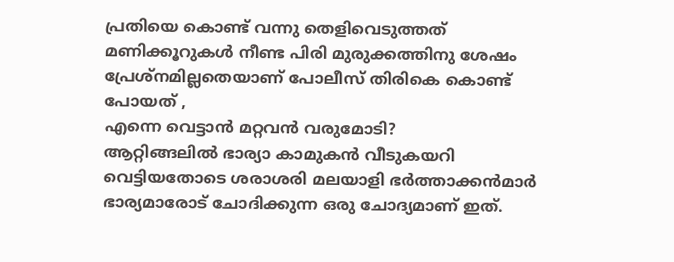പ്രതിയെ കൊണ്ട് വന്നു തെളിവെടുത്തത്
മണിക്കൂറുകൾ നീണ്ട പിരി മുരുക്കത്തിനു ശേഷം പ്രേശ്നമില്ലതെയാണ് പോലീസ് തിരികെ കൊണ്ട് പോയത് ,
എന്നെ വെട്ടാന്‍ മറ്റവന്‍ വരുമോടി?
ആറ്റിങ്ങലില്‍ ഭാര്യാ കാമുകന്‍ വീടുകയറി വെട്ടിയതോടെ ശരാശരി മലയാളി ഭര്‍ത്താക്കന്‍മാര്‍ ഭാര്യമാരോട്‌ ചോദിക്കുന്ന ഒരു ചോദ്യമാണ്‌ ഇത്‌.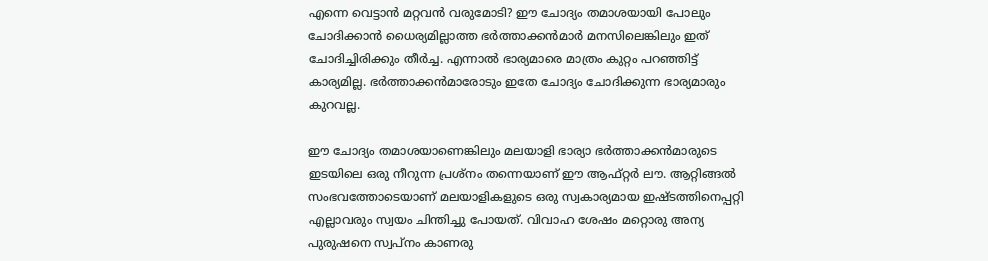എന്നെ വെട്ടാന്‍ മറ്റവന്‍ വരുമോടി? ഈ ചോദ്യം തമാശയായി പോലും ചോദിക്കാന്‍ ധൈര്യമില്ലാത്ത ഭര്‍ത്താക്കന്‍മാര്‍ മനസിലെങ്കിലും ഇത്‌ ചോദിച്ചിരിക്കും തീര്‍ച്ച. എന്നാല്‍ ഭാര്യമാരെ മാത്രം കുറ്റം പറഞ്ഞിട്ട്‌ കാര്യമില്ല. ഭര്‍ത്താക്കന്‍മാരോടും ഇതേ ചോദ്യം ചോദിക്കുന്ന ഭാര്യമാരും കുറവല്ല.

ഈ ചോദ്യം തമാശയാണെങ്കിലും മലയാളി ഭാര്യാ ഭര്‍ത്താക്കന്‍മാരുടെ ഇടയിലെ ഒരു നീറുന്ന പ്രശ്‌നം തന്നെയാണ്‌ ഈ ആഫ്‌റ്റര്‍ ലൗ. ആറ്റിങ്ങല്‍ സംഭവത്തോടെയാണ്‌ മലയാളികളുടെ ഒരു സ്വകാര്യമായ ഇഷ്‌ടത്തിനെപ്പറ്റി എല്ലാവരും സ്വയം ചിന്തിച്ചു പോയത്‌. വിവാഹ ശേഷം മറ്റൊരു അന്യ പുരുഷനെ സ്വപ്‌നം കാണരു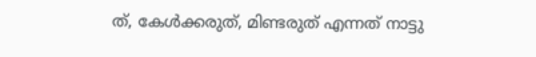ത്‌, കേള്‍ക്കരുത്‌, മിണ്ടരുത്‌ എന്നത്‌ നാട്ടു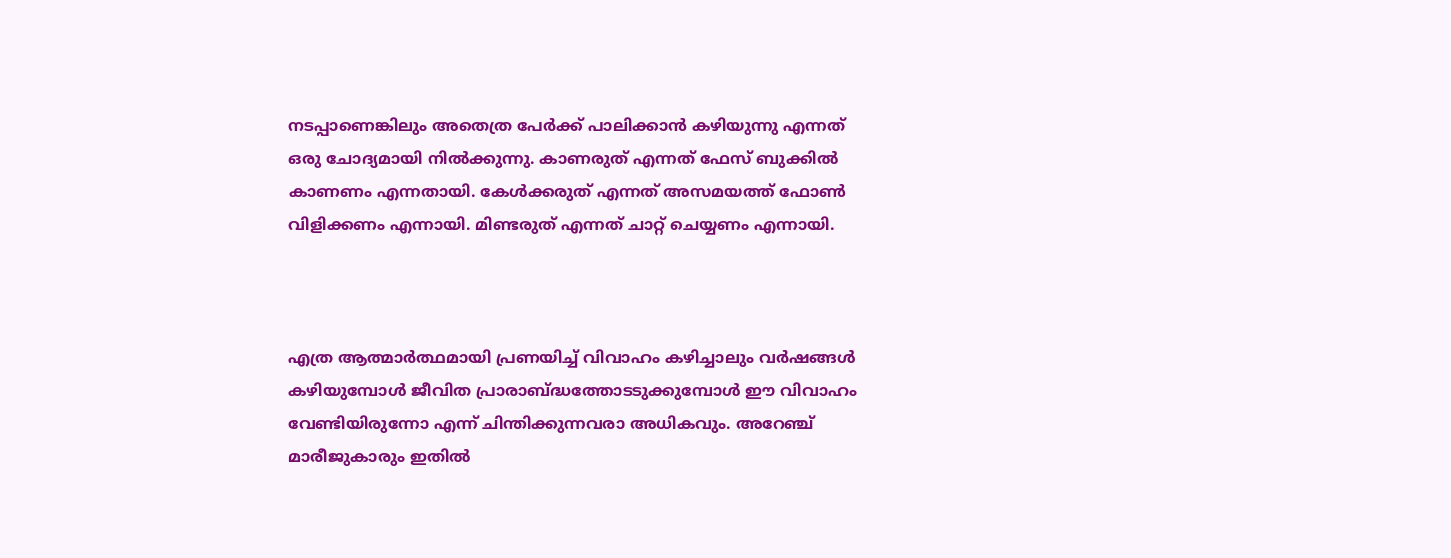നടപ്പാണെങ്കിലും അതെത്ര പേര്‍ക്ക്‌ പാലിക്കാന്‍ കഴിയുന്നു എന്നത്‌ ഒരു ചോദ്യമായി നില്‍ക്കുന്നു. കാണരുത്‌ എന്നത്‌ ഫേസ്‌ ബുക്കില്‍ കാണണം എന്നതായി. കേള്‍ക്കരുത്‌ എന്നത്‌ അസമയത്ത്‌ ഫോണ്‍ വിളിക്കണം എന്നായി. മിണ്ടരുത്‌ എന്നത്‌ ചാറ്റ്‌ ചെയ്യണം എന്നായി.



എത്ര ആത്മാര്‍ത്ഥമായി പ്രണയിച്ച്‌ വിവാഹം കഴിച്ചാലും വര്‍ഷങ്ങള്‍ കഴിയുമ്പോള്‍ ജീവിത പ്രാരാബ്‌ദ്ധത്തോടടുക്കുമ്പോള്‍ ഈ വിവാഹം വേണ്ടിയിരുന്നോ എന്ന്‌ ചിന്തിക്കുന്നവരാ അധികവും. അറേഞ്ച്‌ മാരീജുകാരും ഇതില്‍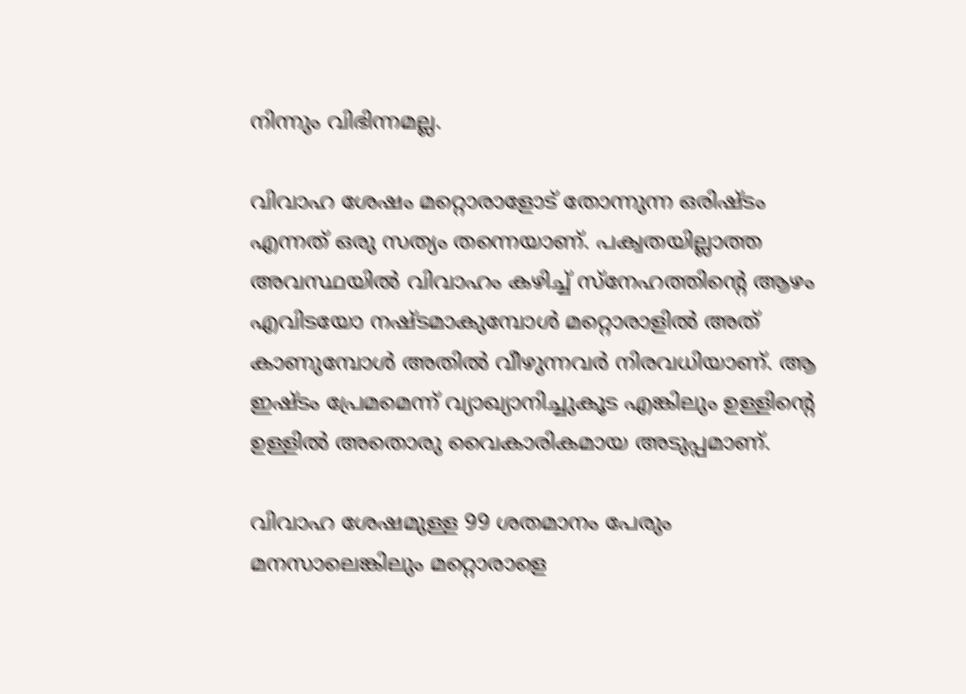നിന്നും വിഭിന്നമല്ല.

വിവാഹ ശേഷം മറ്റൊരാളോട്‌ തോന്നുന്ന ഒരിഷ്‌ടം എന്നത്‌ ഒരു സത്യം തന്നെയാണ്‌. പക്വതയില്ലാത്ത അവസ്ഥയില്‍ വിവാഹം കഴിച്ച്‌ സ്‌നേഹത്തിന്റെ ആഴം എവിടയോ നഷ്‌ടമാകുമ്പോള്‍ മറ്റൊരാളില്‍ അത്‌ കാണുമ്പോള്‍ അതില്‍ വീഴുന്നവര്‍ നിരവധിയാണ്‌. ആ ഇഷ്‌ടം പ്രേമമെന്ന്‌ വ്യാഖ്യാനിച്ചുകൂട എങ്കിലും ഉള്ളിന്റെ ഉള്ളില്‍ അതൊരു വൈകാരികമായ അടുപ്പമാണ്‌.

വിവാഹ ശേഷമുള്ള 99 ശതമാനം പേരും മനസാലെങ്കിലും മറ്റൊരാളെ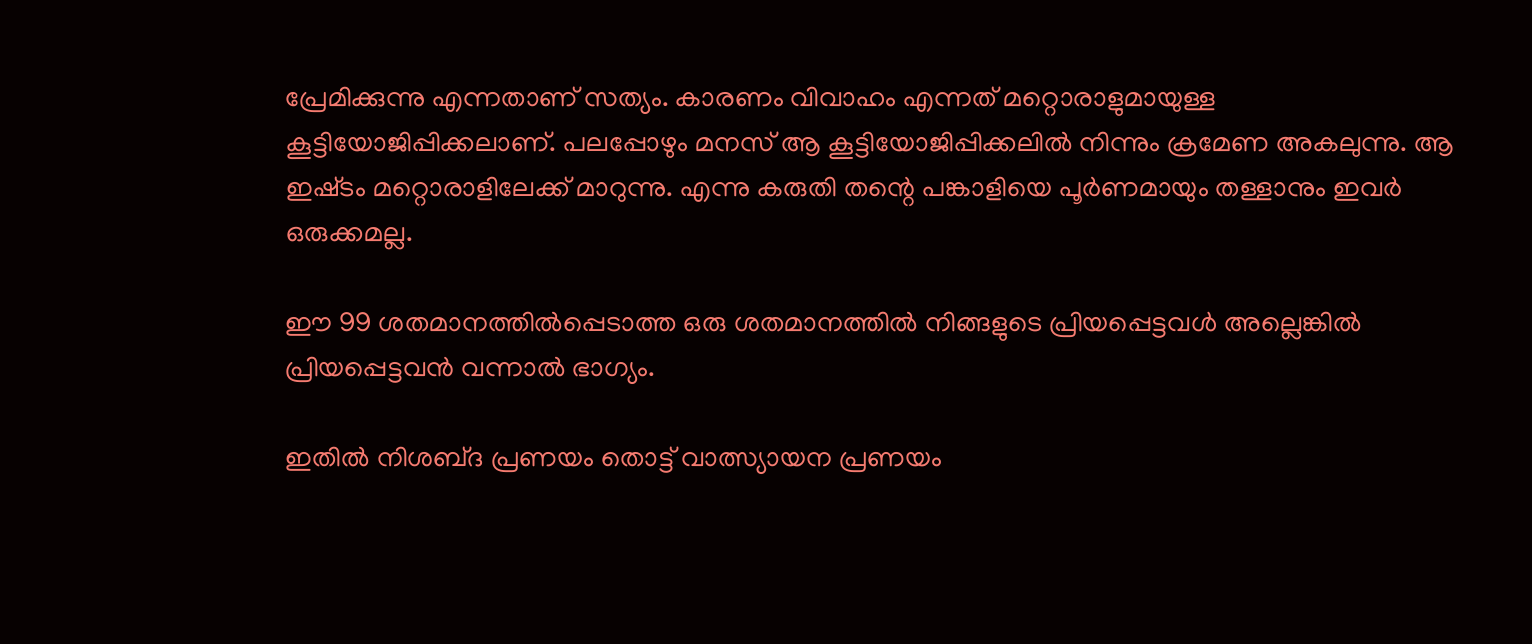പ്രേമിക്കുന്നു എന്നതാണ്‌ സത്യം. കാരണം വിവാഹം എന്നത്‌ മറ്റൊരാളുമായുള്ള കൂട്ടിയോജിപ്പിക്കലാണ്‌. പലപ്പോഴും മനസ്‌ ആ കൂട്ടിയോജിപ്പിക്കലില്‍ നിന്നും ക്രമേണ അകലുന്നു. ആ ഇഷ്‌ടം മറ്റൊരാളിലേക്ക്‌ മാറുന്നു. എന്നു കരുതി തന്റെ പങ്കാളിയെ പൂര്‍ണമായും തള്ളാനും ഇവര്‍ ഒരുക്കമല്ല.

ഈ 99 ശതമാനത്തില്‍പ്പെടാത്ത ഒരു ശതമാനത്തില്‍ നിങ്ങളുടെ പ്രിയപ്പെട്ടവള്‍ അല്ലെങ്കില്‍ പ്രിയപ്പെട്ടവന്‍ വന്നാല്‍ ഭാഗ്യം.

ഇതില്‍ നിശബ്‌ദ പ്രണയം തൊട്ട്‌ വാത്സ്യായന പ്രണയം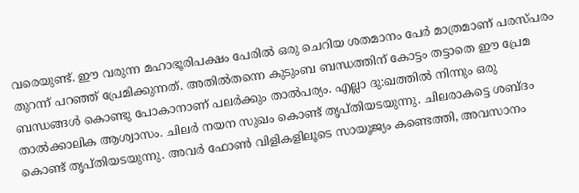വരെയുണ്ട്‌. ഈ വരുന്ന മഹാഭൂരിപക്ഷം പേരില്‍ ഒരു ചെറിയ ശതമാനം പേര്‍ മാത്രമാണ്‌ പരസ്‌പരം തുറന്ന്‌ പറഞ്ഞ്‌ പ്രേമിക്കുന്നത്‌. അതില്‍തന്നെ കുടുംബ ബന്ധത്തിന്‌ കോട്ടം തട്ടാതെ ഈ പ്രേമ ബന്ധങ്ങള്‍ കൊണ്ടു പോകാനാണ്‌ പലര്‍ക്കും താല്‍പര്യം. എല്ലാ ദു:ഖത്തില്‍ നിന്നും ഒരു താല്‍ക്കാലിക ആശ്വാസം. ചിലര്‍ നയന സുഖം കൊണ്ട്‌ തൃപ്‌തിയടയുന്നു. ചിലരാകട്ടെ ശബ്‌ദം കൊണ്ട്‌ തൃപ്‌തിയടയുന്നു. അവര്‍ ഫോണ്‍ വിളികളിലൂടെ സായൂജ്യം കണ്ടെത്തി, അവസാനം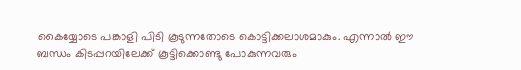കൈയ്യോടെ പങ്കാളി പിടി കൂടുന്നതോടെ കൊട്ടിക്കലാശമാകും. എന്നാല്‍ ഈ ബന്ധം കിടപ്പറയിലേക്ക്‌ കൂട്ടിക്കൊണ്ടു പോകുന്നവരും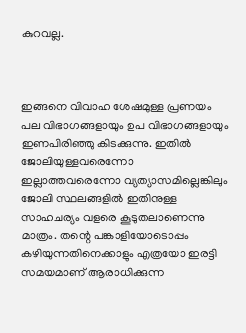കുറവല്ല.



ഇങ്ങനെ വിവാഹ ശേഷമുള്ള പ്രണയം പല വിഭാഗങ്ങളായും ഉപ വിഭാഗങ്ങളായും ഇണപിരിഞ്ഞു കിടക്കുന്നു. ഇതില്‍ ജോലിയുള്ളവരെന്നോ ഇല്ലാത്തവരെന്നോ വ്യത്യാസമില്ലെങ്കിലും ജോലി സ്ഥലങ്ങളില്‍ ഇതിനുള്ള സാഹചര്യം വളരെ കൂടുതലാണെന്നു മാത്രം. തന്റെ പങ്കാളിയോടൊപ്പം കഴിയുന്നതിനെക്കാളും എത്രയോ ഇരട്ടി സമയമാണ്‌ ആരാധിക്കുന്ന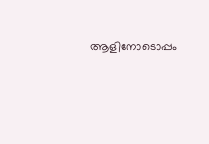ആളിനോടൊപ്പം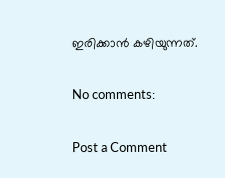ഇരിക്കാന്‍ കഴിയുന്നത്‌.

No comments:

Post a Comment